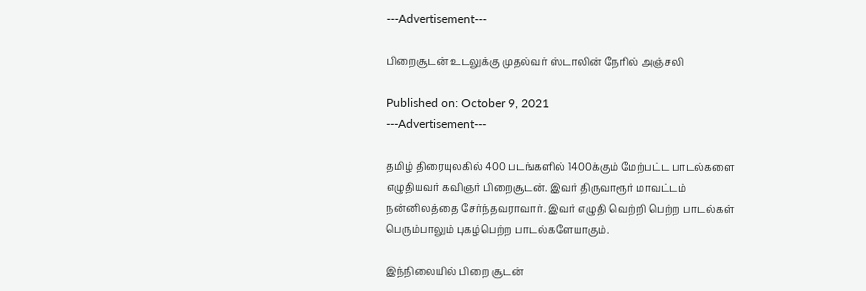---Advertisement---

பிறைசூடன் உடலுக்கு முதல்வர் ஸ்டாலின் நேரில் அஞ்சலி

Published on: October 9, 2021
---Advertisement---

தமிழ் திரையுலகில் 400 படங்களில் 1400க்கும் மேற்பட்ட பாடல்களை எழுதியவர் கவிஞர் பிறைசூடன். இவர் திருவாரூர் மாவட்டம் நன்னிலத்தை சேர்ந்தவராவார். இவர் எழுதி வெற்றி பெற்ற பாடல்கள் பெரும்பாலும் புகழ்பெற்ற பாடல்களேயாகும்.

இந்நிலையில் பிறை சூடன்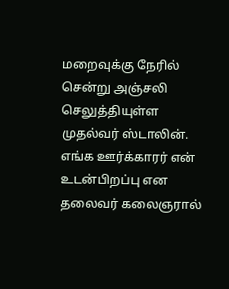மறைவுக்கு நேரில் சென்று அஞ்சலி செலுத்தியுள்ள முதல்வர் ஸ்டாலின். எங்க ஊர்க்காரர் என் உடன்பிறப்பு என தலைவர் கலைஞரால்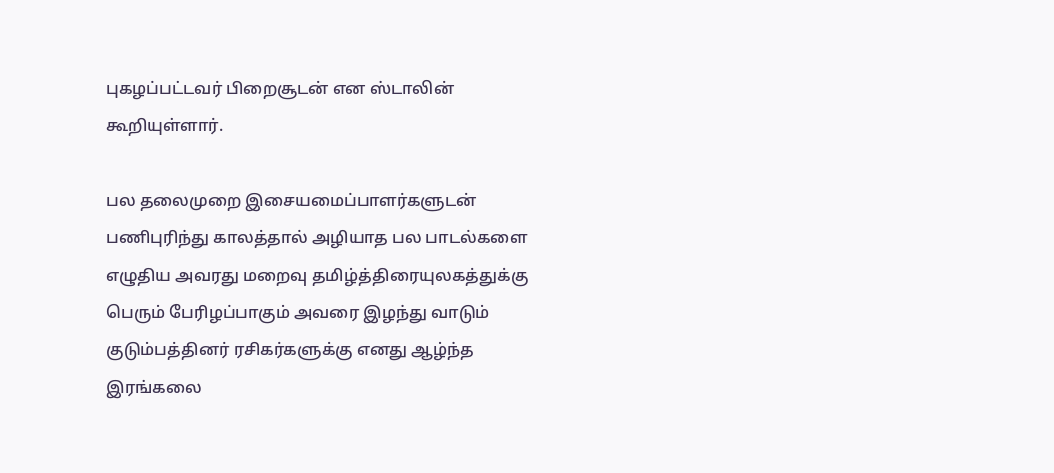புகழப்பட்டவர் பிறைசூடன் என ஸ்டாலின் கூறியுள்ளார்.

பல தலைமுறை இசையமைப்பாளர்களுடன் பணிபுரிந்து காலத்தால் அழியாத பல பாடல்களை எழுதிய அவரது மறைவு தமிழ்த்திரையுலகத்துக்கு பெரும் பேரிழப்பாகும் அவரை இழந்து வாடும் குடும்பத்தினர் ரசிகர்களுக்கு எனது ஆழ்ந்த இரங்கலை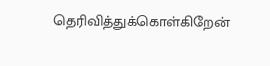தெரிவித்துக்கொள்கிறேன்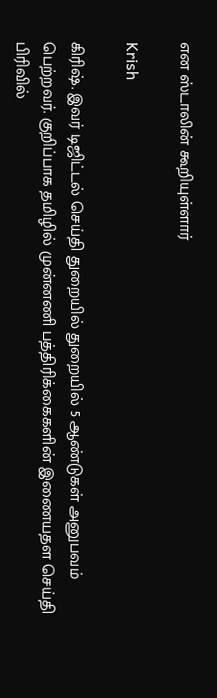என ஸ்டாலின் கூறியுள்ளார்

Krish

கிரிஷ். இவர் டிஜிட்டல் செய்தி துறையில் துறையில் 5 ஆண்டுகள் அனுபவம் பெற்றவர். குறிப்பாக தமிழில் முன்னணி பத்திரிக்கைகளின் இணையதள செய்தி பிரிவில்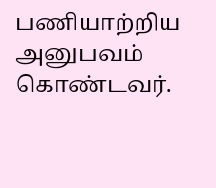பணியாற்றிய அனுபவம் கொண்டவர்.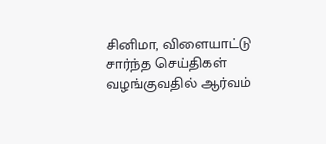சினிமா, விளையாட்டு சார்ந்த செய்திகள் வழங்குவதில் ஆர்வம்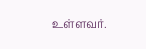உள்ளவர்.